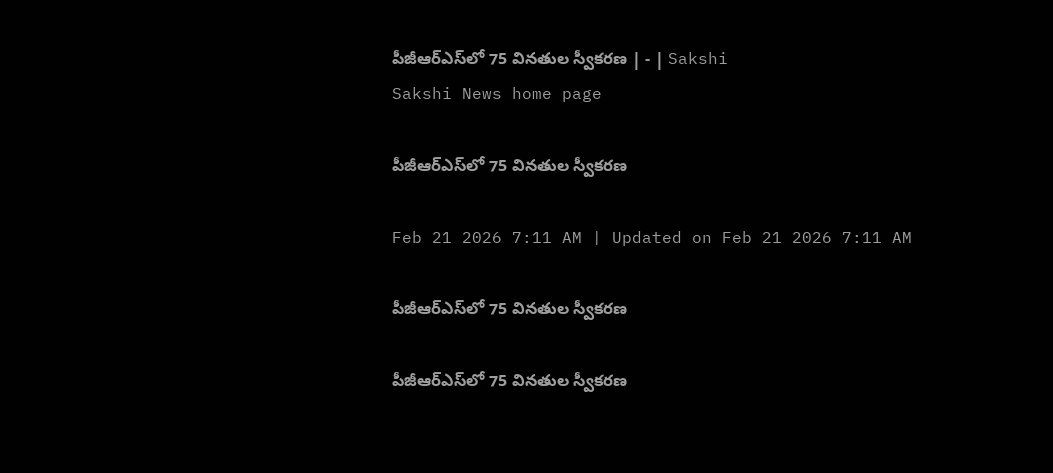పీజీఆర్‌ఎస్‌లో 75 వినతుల స్వీకరణ | - | Sakshi
Sakshi News home page

పీజీఆర్‌ఎస్‌లో 75 వినతుల స్వీకరణ

Feb 21 2026 7:11 AM | Updated on Feb 21 2026 7:11 AM

పీజీఆర్‌ఎస్‌లో 75 వినతుల స్వీకరణ

పీజీఆర్‌ఎస్‌లో 75 వినతుల స్వీకరణ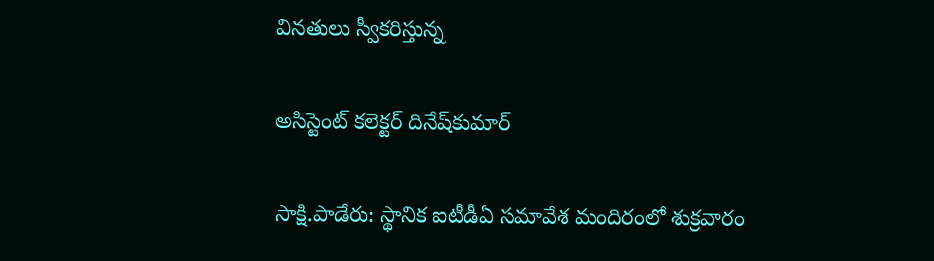వినతులు స్వీకరిస్తున్న

అసిస్టెంట్‌ కలెక్టర్‌ దినేష్‌కుమార్‌

సాక్షి.పాడేరు: స్థానిక ఐటీడీఏ సమావేశ మందిరంలో శుక్రవారం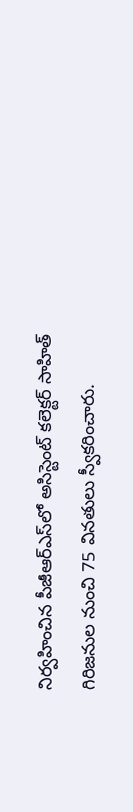నిర్వహించిన పీజీఆర్‌ఎస్‌లో అసిస్టెంట్‌ కలెక్టర్‌ సాహిత్‌ గిరిజనుల నుంచి 75 వినతులు స్వీకరించారు.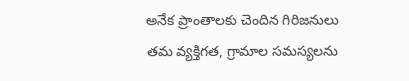అనేక ప్రాంతాలకు చెందిన గిరిజనులు తమ వ్యక్తిగత, గ్రామాల సమస్యలను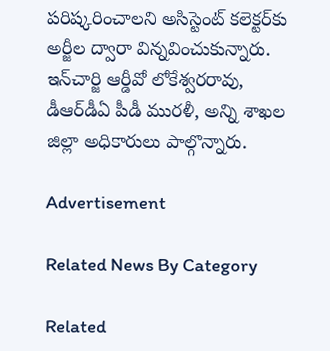పరిష్కరించాలని అసిస్టెంట్‌ కలెక్టర్‌కు అర్జీల ద్వారా విన్నవించుకున్నారు. ఇన్‌చార్జి ఆర్డీవో లోకేశ్వరరావు, డీఆర్‌డీఏ పీడీ మురళీ, అన్ని శాఖల జిల్లా అధికారులు పాల్గొన్నారు.

Advertisement

Related News By Category

Related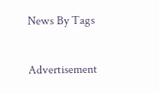News By Tags

Advertisement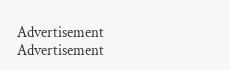Advertisement
Advertisement